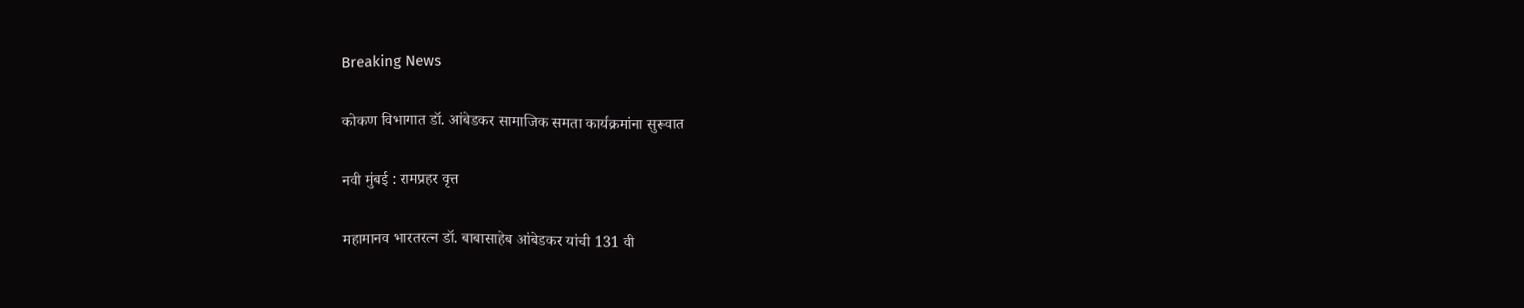Breaking News

कोकण विभागात डॉ. आंबेडकर सामाजिक समता कार्यक्रमांना सुरूवात

नवी मुंबई : रामप्रहर वृत्त

महामानव भारतरत्न डॉ. बाबासाहेब आंबेडकर यांची 131 वी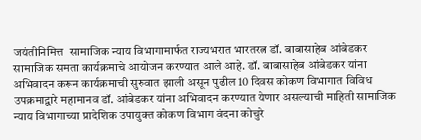जयंतीनिमित्त  सामाजिक न्याय विभागामार्फत राज्यभरात भारतरत्न डॉ. बाबासाहेब आंबेडकर सामाजिक समता कार्यक्रमाचे आयोजन करण्यात आले आहे. डॉ. बाबासाहेब आंबेडकर यांना अभिवादन करून कार्यक्रमाची सुरुवात झाली असून पुढील 10 दिवस कोकण विभागात विविध उपक्रमाद्वारे महामानव डॉ. आंबेडकर यांना अभिवादन करण्यात येणार असल्याची माहिती सामाजिक न्याय विभागाच्या प्रादेशिक उपायुक्त कोकण विभाग वंदना कोचुरे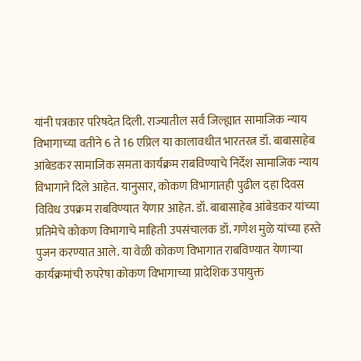यांनी पत्रकार परिषदेत दिली. राज्यातील सर्व जिल्ह्यात सामाजिक न्याय विभागाच्या वतीने 6 ते 16 एप्रिल या कालावधीत भारतरत्न डॉ. बाबासाहेब आंबेडकर सामाजिक समता कार्यक्रम राबविण्याचे निर्देश सामाजिक न्याय विभागाने दिले आहेत. यानुसार, कोकण विभागातही पुढील दहा दिवस विविध उपक्रम राबविण्यात येणार आहेत. डॉ. बाबासाहेब आंबेडकर यांच्या प्रतिमेचे कोकण विभागाचे माहिती उपसंचालक डॉ. गणेश मुळे यांच्या हस्ते पुजन करण्यात आले. या वेळी कोकण विभागात राबविण्यात येणार्‍या कार्यक्रमांची रुपरेषा कोकण विभागाच्या प्रादेशिक उपायुक्त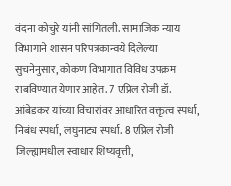वंदना कोचुरे यांनी सांगितली. सामाजिक न्याय विभागाने शासन परिपत्रकान्वये दिलेल्या सुचनेनुसार, कोकण विभागात विविध उपक्रम राबविण्यात येणार आहेत. 7 एप्रिल रोजी डॉ. आंबेडकर यांच्या विचारांवर आधारित वक्तृत्व स्पर्धा, निबंध स्पर्धा, लघुनाट्य स्पर्धा. 8 एप्रिल रोजी जिल्ह्यामधील स्वाधार शिष्यवृत्ती,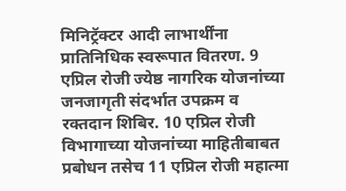मिनिट्रॅक्टर आदी लाभार्थींना प्रातिनिधिक स्वरूपात वितरण. 9 एप्रिल रोजी ज्येष्ठ नागरिक योजनांच्या जनजागृती संदर्भात उपक्रम व रक्तदान शिबिर. 10 एप्रिल रोजी विभागाच्या योजनांच्या माहितीबाबत प्रबोधन तसेच 11 एप्रिल रोजी महात्मा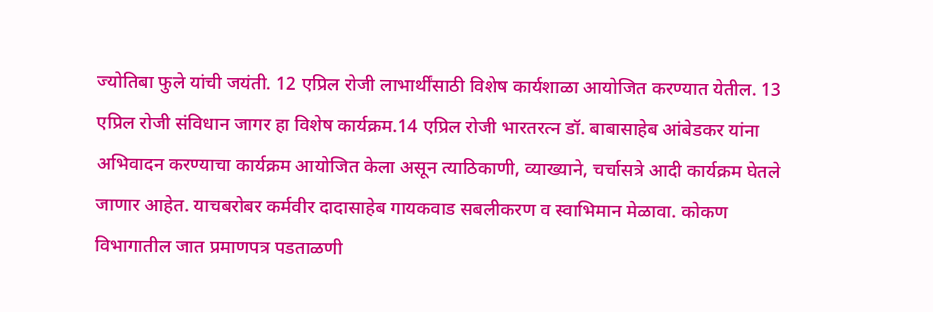ज्योतिबा फुले यांची जयंती. 12 एप्रिल रोजी लाभार्थींसाठी विशेष कार्यशाळा आयोजित करण्यात येतील. 13 एप्रिल रोजी संविधान जागर हा विशेष कार्यक्रम.14 एप्रिल रोजी भारतरत्न डॉ. बाबासाहेब आंबेडकर यांना अभिवादन करण्याचा कार्यक्रम आयोजित केला असून त्याठिकाणी, व्याख्याने, चर्चासत्रे आदी कार्यक्रम घेतले जाणार आहेत. याचबरोबर कर्मवीर दादासाहेब गायकवाड सबलीकरण व स्वाभिमान मेळावा. कोकण विभागातील जात प्रमाणपत्र पडताळणी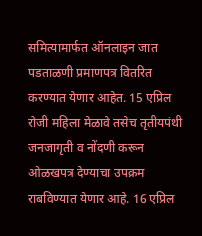समित्यामार्फत ऑनलाइन जात पडताळणी प्रमाणपत्र वितरित करण्यात येणार आहेत. 15 एप्रिल रोजी महिला मेळावे तसेच तृतीयपंथी जनजागृती व नोंदणी करून ओळखपत्र देण्याचा उपक्रम राबविण्यात येणार आहे. 16 एप्रिल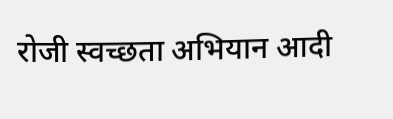रोजी स्वच्छता अभियान आदी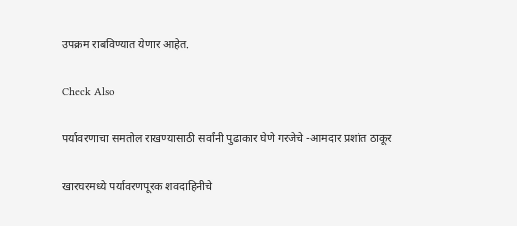उपक्रम राबविण्यात येणार आहेत.

Check Also

पर्यावरणाचा समतोल राखण्यासाठी सर्वांनी पुढाकार घेणे गरजेचे -आमदार प्रशांत ठाकूर

खारघरमध्ये पर्यावरणपूरक शवदाहिनीचे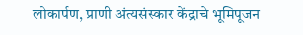लोकार्पण, प्राणी अंत्यसंस्कार केंद्राचे भूमिपूजन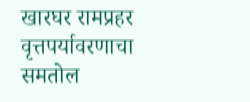खारघर रामप्रहर वृत्तपर्यावरणाचा समतोल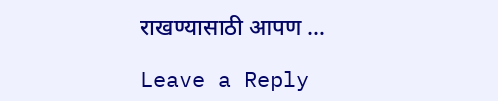राखण्यासाठी आपण …

Leave a Reply